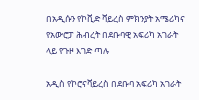በአዲሱን የኮቪድ ቫይረስ ምክንያት አሜሪካና የአውሮፓ ሕብረት በደቡባዊ አፍሪካ አገራት ላይ የጉዞ እገድ ጣሉ

አዲስ የኮሮናቫይረስ በደቡባ አፍሪካ አገራት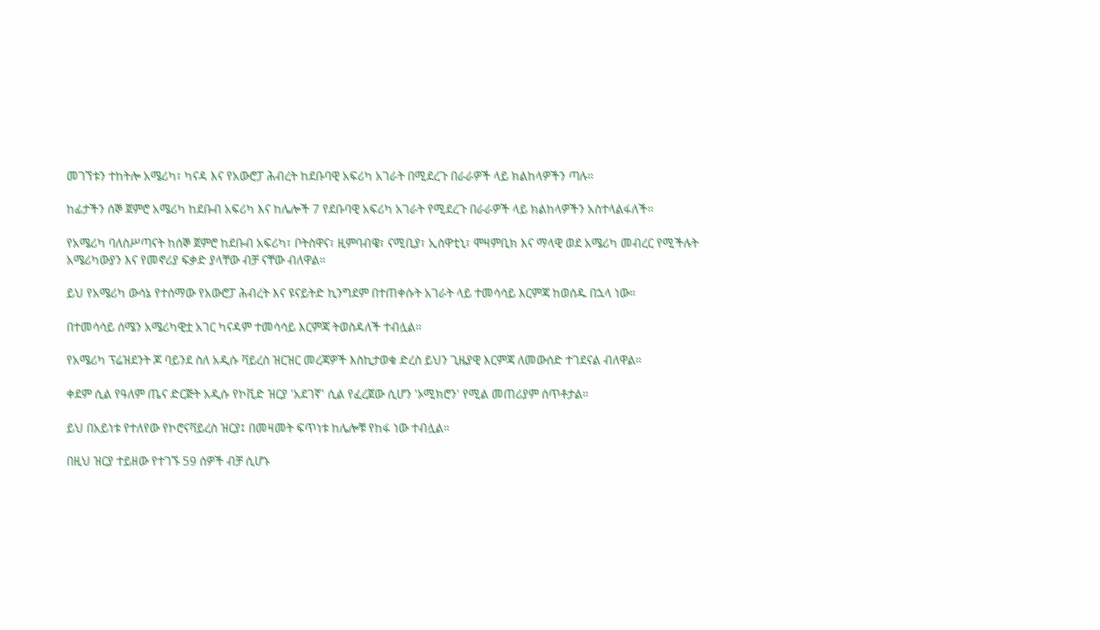መገኘቱን ተከትሎ አሜሪካ፣ ካናዳ እና የአውሮፓ ሕብረት ከደቡባዊ አፍሪካ አገራት በሚደረጉ በራራዎች ላይ ክልከላዎችን ጣሉ።

ከፊታችን ሰኞ ጀምሮ አሜሪካ ከደቡብ አፍሪካ እና ከሌሎች 7 የደቡባዊ አፍሪካ አገራት የሚደረጉ በራራዎች ላይ ክልከላዎችን አስተላልፋለች።

የአሜሪካ ባለስሥጣናት ከሰኞ ጀምሮ ከደቡብ አፍሪካ፣ ቦትስዋና፣ ዚምባብዌ፣ ናሚቢያ፣ ኢስዋቲኒ፣ ሞዛምቢክ እና ማላዊ ወደ አሜሪካ መብረር የሚችሉት አሜሪካውያን እና የመኖሪያ ፍቃድ ያላቸው ብቻ ናቸው ብለዋል።

ይህ የአሜሪካ ውሳኔ የተሰማው የአውሮፓ ሕብረት እና ዩናይትድ ኪንግደም በተጠቀሱት አገራት ላይ ተመሳሳይ እርምጃ ከወሰዱ በኋላ ነው።

በተመሳሳይ ሰሜን አሜሪካዊቷ አገር ካናዳም ተመሳሳይ እርምጃ ትወስዳለች ተብሏል።

የአሜሪካ ፕሬዝደንት ጆ ባይንደ ስለ አዲሱ ቫይረስ ዝርዝር መረጃዎች እስኪታወቁ ድረስ ይህን ጊዜያዊ እርምጃ ለመውሰድ ተገደናል ብለዋል።

ቀደም ሲል የዓለም ጤና ድርጅት አዲሱ የኮቪድ ዝርያ 'አደገኛ' ሲል የፈረጀው ሲሆን 'ኦሚክሮን' የሚል መጠሪያም ሰጥቶታል።

ይህ በአይነቱ የተለየው የኮሮናቫይረስ ዝርያ፤ በመዛመት ፍጥነቱ ከሌሎቹ የከፋ ነው ተብሏል።

በዚህ ዝርያ ተይዘው የተገኙ 59 ሰዎች ብቻ ሲሆኑ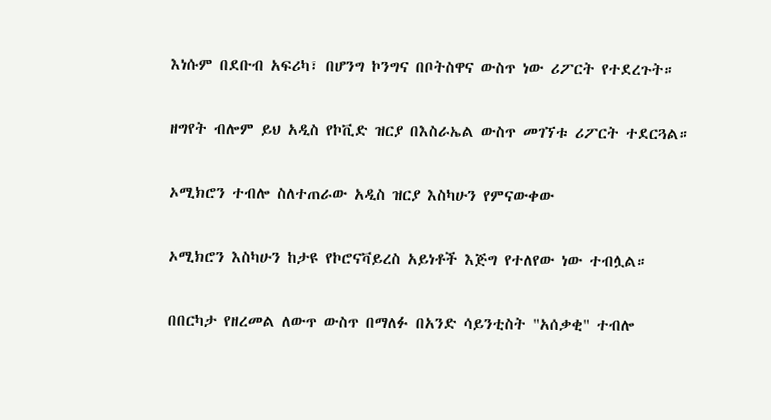እነሱም በደቡብ አፍሪካ፣ በሆንግ ኮንግና በቦትስዋና ውስጥ ነው ሪፖርት የተደረጉት።

ዘግየት ብሎም ይህ አዲስ የኮቪድ ዝርያ በእስራኤል ውስጥ መገኘቱ ሪፖርት ተደርጓል።

ኦሚክሮን ተብሎ ስለተጠራው አዲስ ዝርያ እስካሁን የምናውቀው

ኦሚክሮን እስካሁን ከታዩ የኮሮናቫይረስ አይነቶች እጅግ የተለየው ነው ተብሏል።

በበርካታ የዘረመል ለውጥ ውስጥ በማለፉ በአንድ ሳይንቲስት "አሰቃቂ" ተብሎ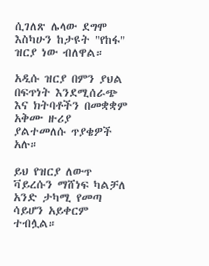ሲገለጽ ሌላው ደግሞ እስካሁን ከታዩት "የከፋ" ዝርያ ነው ብለዋል።

አዲሱ ዝርያ በምን ያህል በፍጥነት እንደሚሰራጭ እና ክትባቶችን በመቋቋም አቅሙ ዙሪያ ያልተመለሱ ጥያቄዎች አሉ።

ይህ የዝርያ ለውጥ ቫይረሱን ማሸነፍ ካልቻለ አንድ ታካሚ የመጣ ሳይሆን አይቀርም ተብሏል።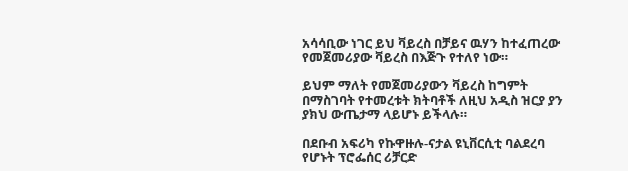አሳሳቢው ነገር ይህ ቫይረስ በቻይና ዉሃን ከተፈጠረው የመጀመሪያው ቫይረስ በእጅጉ የተለየ ነው።

ይህም ማለት የመጀመሪያውን ቫይረስ ከግምት በማስገባት የተመረቱት ክትባቶች ለዚህ አዲስ ዝርያ ያን ያክህ ውጤታማ ላይሆኑ ይችላሉ።

በደቡብ አፍሪካ የኩዋዙሉ-ናታል ዩኒቨርሲቲ ባልደረባ የሆኑት ፕሮፌሰር ሪቻርድ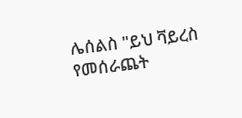ሌሰልስ "ይህ ቫይረስ የመሰራጨት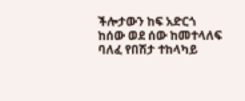ችሎታውን ከፍ አድርጎ ከሰው ወደ ሰው ከመተላለፍ ባለፈ የበሽታ ተከላካይ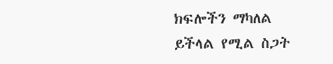ክፍሎችን ማካለል ይችላል የሚል ስጋት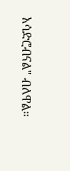አሳድሮብናል" ብለዋል።